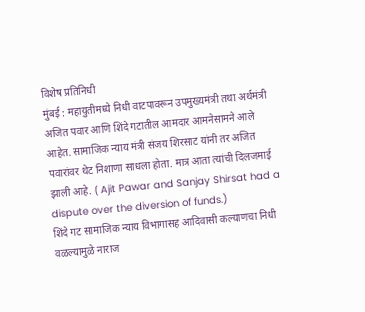विशेष प्रतिनिधी
मुंबई : महायुतीमध्ये निधी वाटपावरून उपमुख्यमंत्री तथा अर्थमंत्री अजित पवार आणि शिंदे गटातील आमदार आमनेसामने आले आहेत. सामाजिक न्याय मंत्री संजय शिरसाट यांनी तर अजित पवारांवर थेट निशाणा साधला होता. मात्र आता त्यांची दिलजमाई झाली आहे. ( Ajit Pawar and Sanjay Shirsat had a dispute over the diversion of funds.)
शिंदे गट सामाजिक न्याय विभागासह आदिवासी कल्याणचा निधी वळल्यामुळे नाराज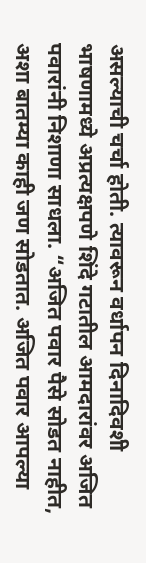असल्याची चर्चा होती. त्यावरून वर्धापन दिनादिवशी भाषणामध्ये अप्रत्यक्षपणे शिंदे गटातील आमदारांवर अजित पवारांनी निशाणा साधला. “अजित पवार पैसे सोडत नाहीत, अशा बातम्या काही जण सोडतात. अजित पवार आपल्या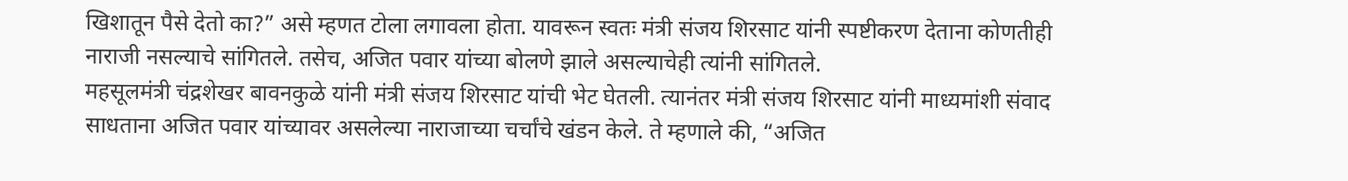खिशातून पैसे देतो का?” असे म्हणत टोला लगावला होता. यावरून स्वतः मंत्री संजय शिरसाट यांनी स्पष्टीकरण देताना कोणतीही नाराजी नसल्याचे सांगितले. तसेच, अजित पवार यांच्या बोलणे झाले असल्याचेही त्यांनी सांगितले.
महसूलमंत्री चंद्रशेखर बावनकुळे यांनी मंत्री संजय शिरसाट यांची भेट घेतली. त्यानंतर मंत्री संजय शिरसाट यांनी माध्यमांशी संवाद साधताना अजित पवार यांच्यावर असलेल्या नाराजाच्या चर्चांचे खंडन केले. ते म्हणाले की, “अजित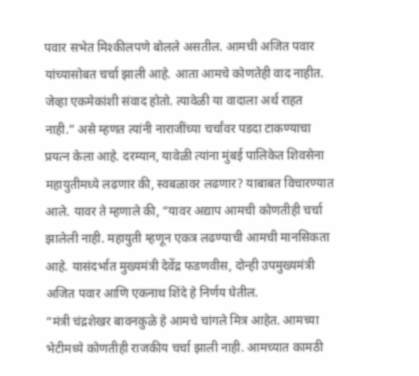पवार सभेत मिश्कीलपणे बोलले असतील. आमची अजित पवार यांच्यासोबत चर्चा झाली आहे. आता आमचे कोणतेही वाद नाहीत. जेव्हा एकमेकांशी संवाद होतो. त्यावेळी या वादाला अर्थ राहत नाही.” असे म्हणत त्यांनी नाराजींच्या चर्चांवर पडदा टाकण्याचा प्रयत्न केला आहे. दरम्यान, यावेळी त्यांना मुंबई पालिकेत शिवसेना महायुतीमध्ये लढणार की, स्वबळावर लढणार? याबाबत विचारण्यात आले. यावर ते म्हणाले की, “यावर अद्याप आमची कोणतीही चर्चा झालेली नाही. महायुती म्हणून एकत्र लढण्याची आमची मानसिकता आहे. यासंदर्भात मुख्यमंत्री देवेंद्र फडणवीस, दोन्ही उपमुख्यमंत्री अजित पवार आणि एकनाथ शिंदे हे निर्णय घेतील.
“मंत्री चंद्रशेखर बावनकुळे हे आमचे चांगले मित्र आहेत. आमच्या भेटीमध्ये कोणतीही राजकीय चर्चा झाली नाही. आमच्यात कामठी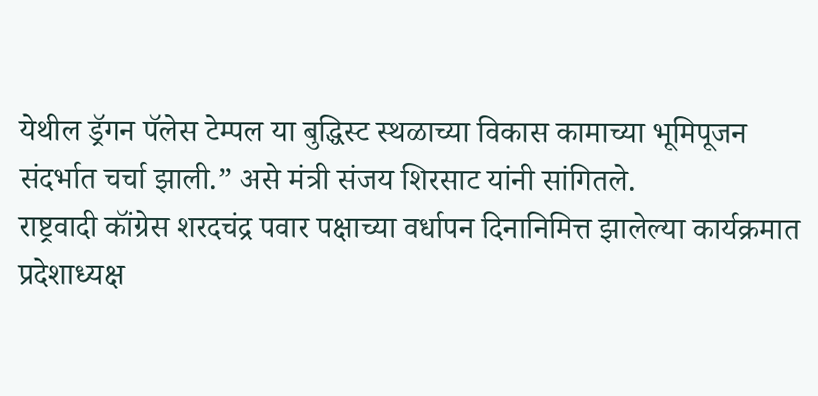येथील ड्रॅगन पॅलेस टेम्पल या बुद्धिस्ट स्थळाच्या विकास कामाच्या भूमिपूजन संदर्भात चर्चा झाली.” असे मंत्री संजय शिरसाट यांनी सांगितले.
राष्ट्रवादी कॉंग्रेस शरदचंद्र पवार पक्षाच्या वर्धापन दिनानिमित्त झालेल्या कार्यक्रमात प्रदेशाध्यक्ष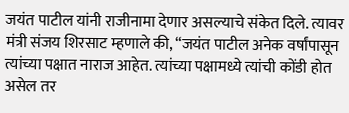जयंत पाटील यांनी राजीनामा देणार असल्याचे संकेत दिले. त्यावर मंत्री संजय शिरसाट म्हणाले की, “जयंत पाटील अनेक वर्षांपासून त्यांच्या पक्षात नाराज आहेत. त्यांच्या पक्षामध्ये त्यांची कोंडी होत असेल तर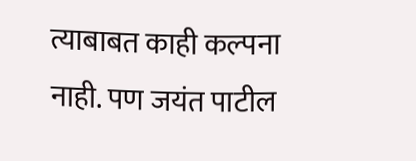त्याबाबत काही कल्पना नाही. पण जयंत पाटील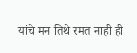यांचे मन तिथे रमत नाही ही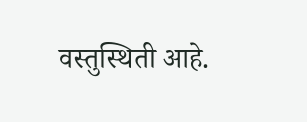वस्तुस्थिती आहे.